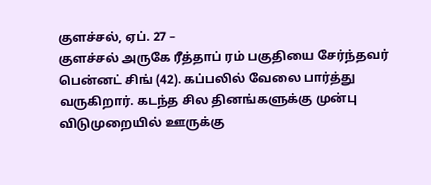குளச்சல், ஏப். 27 –
குளச்சல் அருகே ரீத்தாப் ரம் பகுதியை சேர்ந்தவர் பென்னட் சிங் (42). கப்பலில் வேலை பார்த்து வருகிறார். கடந்த சில தினங்களுக்கு முன்பு விடுமுறையில் ஊருக்கு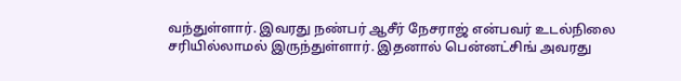வந்துள்ளார். இவரது நண்பர் ஆசீர் நேசராஜ் என்பவர் உடல்நிலை சரியில்லாமல் இருந்துள்ளார். இதனால் பென்னட்சிங் அவரது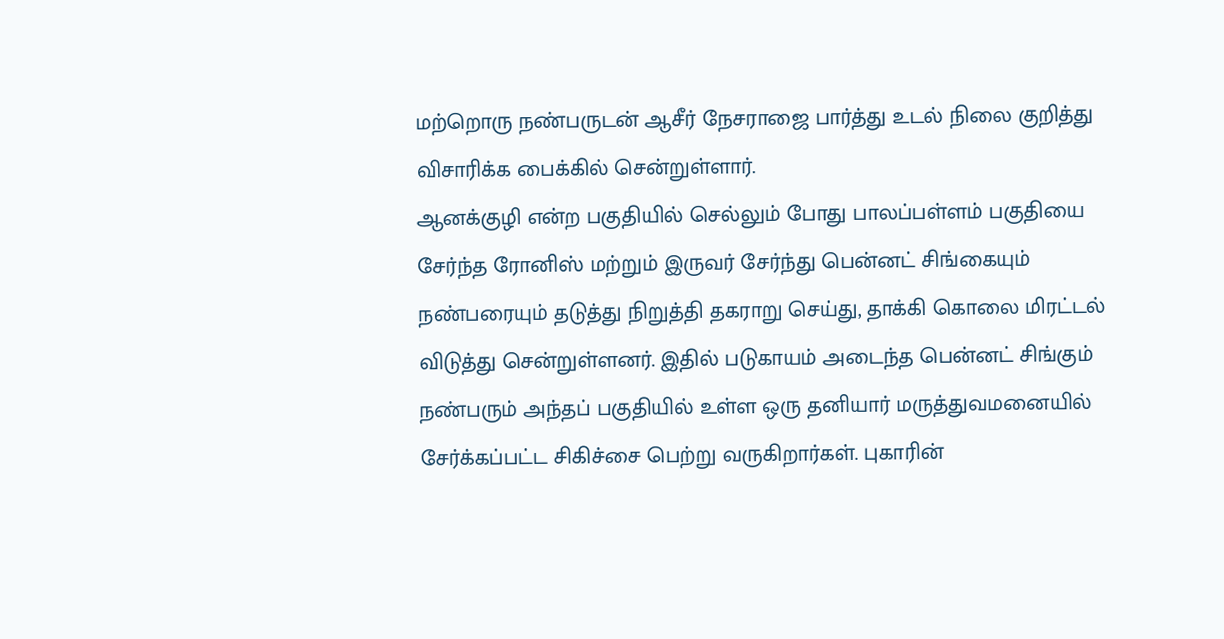மற்றொரு நண்பருடன் ஆசீர் நேசராஜை பார்த்து உடல் நிலை குறித்து விசாரிக்க பைக்கில் சென்றுள்ளார்.
ஆனக்குழி என்ற பகுதியில் செல்லும் போது பாலப்பள்ளம் பகுதியை சேர்ந்த ரோனிஸ் மற்றும் இருவர் சேர்ந்து பென்னட் சிங்கையும் நண்பரையும் தடுத்து நிறுத்தி தகராறு செய்து, தாக்கி கொலை மிரட்டல் விடுத்து சென்றுள்ளனர். இதில் படுகாயம் அடைந்த பென்னட் சிங்கும் நண்பரும் அந்தப் பகுதியில் உள்ள ஒரு தனியார் மருத்துவமனையில் சேர்க்கப்பட்ட சிகிச்சை பெற்று வருகிறார்கள். புகாரின்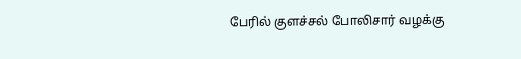பேரில் குளச்சல் போலிசார் வழக்கு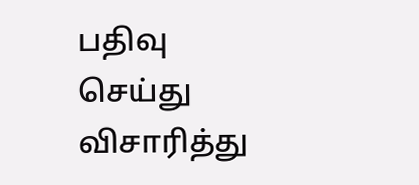பதிவு செய்து விசாரித்து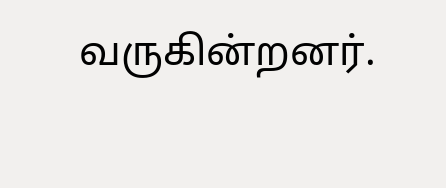வருகின்றனர்.